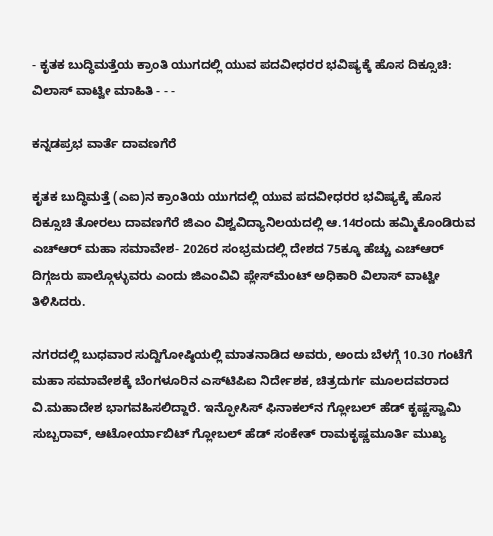- ಕೃತಕ ಬುದ್ಧಿಮತ್ತೆಯ ಕ್ರಾಂತಿ ಯುಗದಲ್ಲಿ ಯುವ ಪದವೀಧರರ ಭವಿಷ್ಯಕ್ಕೆ ಹೊಸ ದಿಕ್ಸೂಚಿ: ವಿಲಾಸ್ ವಾಟ್ವೀ ಮಾಹಿತಿ - - -

ಕನ್ನಡಪ್ರಭ ವಾರ್ತೆ ದಾವಣಗೆರೆ

ಕೃತಕ ಬುದ್ಧಿಮತ್ತೆ (ಎಐ)ನ ಕ್ರಾಂತಿಯ ಯುಗದಲ್ಲಿ ಯುವ ಪದವೀಧರರ ಭವಿಷ್ಯಕ್ಕೆ ಹೊಸ ದಿಕ್ಸೂಚಿ ತೋರಲು ದಾವಣಗೆರೆ ಜಿಎಂ ವಿಶ್ವವಿದ್ಯಾನಿಲಯದಲ್ಲಿ ಆ.14ರಂದು ಹಮ್ಮಿಕೊಂಡಿರುವ ಎಚ್ಆರ್‌ ಮಹಾ ಸಮಾವೇಶ- 2026ರ ಸಂಭ್ರಮದಲ್ಲಿ ದೇಶದ 75ಕ್ಕೂ ಹೆಚ್ಚು ಎಚ್ಆರ್‌ ದಿಗ್ಗಜರು ಪಾಲ್ಗೊಳ್ಳುವರು ಎಂದು ಜಿಎಂವಿವಿ ಪ್ಲೇಸ್‌ಮೆಂಟ್ ಅಧಿಕಾರಿ ವಿಲಾಸ್ ವಾಟ್ವೀ ತಿಳಿಸಿದರು.

ನಗರದಲ್ಲಿ ಬುಧವಾರ ಸುದ್ದಿಗೋಷ್ಠಿಯಲ್ಲಿ ಮಾತನಾಡಿದ ಅವರು, ಅಂದು ಬೆಳಗ್ಗೆ 10.30 ಗಂಟೆಗೆ ಮಹಾ ಸಮಾವೇಶಕ್ಕೆ ಬೆಂಗಳೂರಿನ ಎಸ್‌ಟಿಪಿಐ ನಿರ್ದೇಶಕ, ಚಿತ್ರದುರ್ಗ ಮೂಲದವರಾದ ವಿ.ಮಹಾದೇಶ ಭಾಗವಹಿಸಲಿದ್ದಾರೆ. ಇನ್ಫೋಸಿಸ್ ಫಿನಾಕಲ್‌ನ ಗ್ಲೋಬಲ್ ಹೆಡ್ ಕೃಷ್ಣಸ್ವಾಮಿ ಸುಬ್ಬರಾವ್‌, ಆಟೋರ್ಯಾಬಿಟ್‌ ಗ್ಲೋಬಲ್ ಹೆಡ್‌ ಸಂಕೇತ್ ರಾಮಕೃಷ್ಣಮೂರ್ತಿ ಮುಖ್ಯ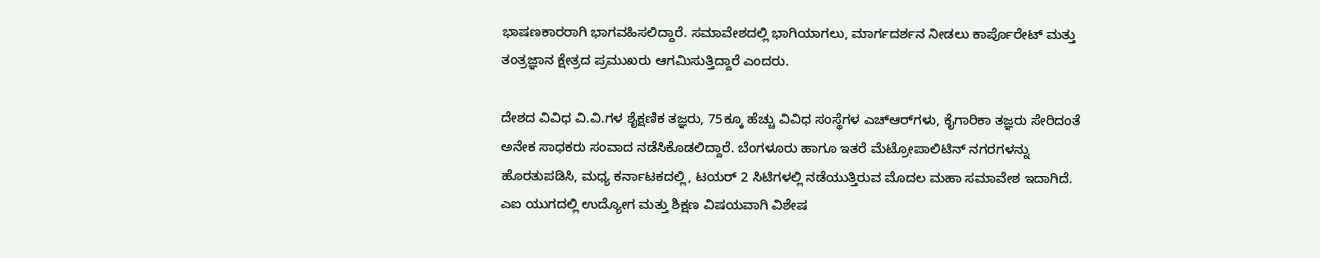ಭಾಷಣಕಾರರಾಗಿ ಭಾಗವಹಿಸಲಿದ್ದಾರೆ. ಸಮಾವೇಶದಲ್ಲಿ ಭಾಗಿಯಾಗಲು, ಮಾರ್ಗದರ್ಶನ ನೀಡಲು ಕಾರ್ಪೊರೇಟ್ ಮತ್ತು ತಂತ್ರಜ್ಞಾನ ಕ್ಷೇತ್ರದ ಪ್ರಮುಖರು ಆಗಮಿಸುತ್ತಿದ್ದಾರೆ ಎಂದರು.

ದೇಶದ ವಿವಿಧ ವಿ.ವಿ.ಗಳ ಶೈಕ್ಷಣಿಕ ತಜ್ಞರು, 75ಕ್ಕೂ ಹೆಚ್ಚು ವಿವಿಧ ಸಂಸ್ಥೆಗಳ ಎಚ್ಆರ್‌ಗಳು, ಕೈಗಾರಿಕಾ ತಜ್ಞರು ಸೇರಿದಂತೆ ಅನೇಕ ಸಾಧಕರು ಸಂವಾದ ನಡೆಸಿಕೊಡಲಿದ್ದಾರೆ. ಬೆಂಗಳೂರು ಹಾಗೂ ಇತರೆ ಮೆಟ್ರೋಪಾಲಿಟಿನ್‌ ನಗರಗಳನ್ನು ಹೊರತುಪಡಿಸಿ, ಮಧ್ಯ ಕರ್ನಾಟಕದಲ್ಲಿ, ಟಯರ್ 2 ಸಿಟಿಗಳಲ್ಲಿ ನಡೆಯುತ್ತಿರುವ ಮೊದಲ ಮಹಾ ಸಮಾವೇಶ ಇದಾಗಿದೆ. ಎಐ ಯುಗದಲ್ಲಿ ಉದ್ಯೋಗ ಮತ್ತು ಶಿಕ್ಷಣ ವಿಷಯವಾಗಿ ವಿಶೇಷ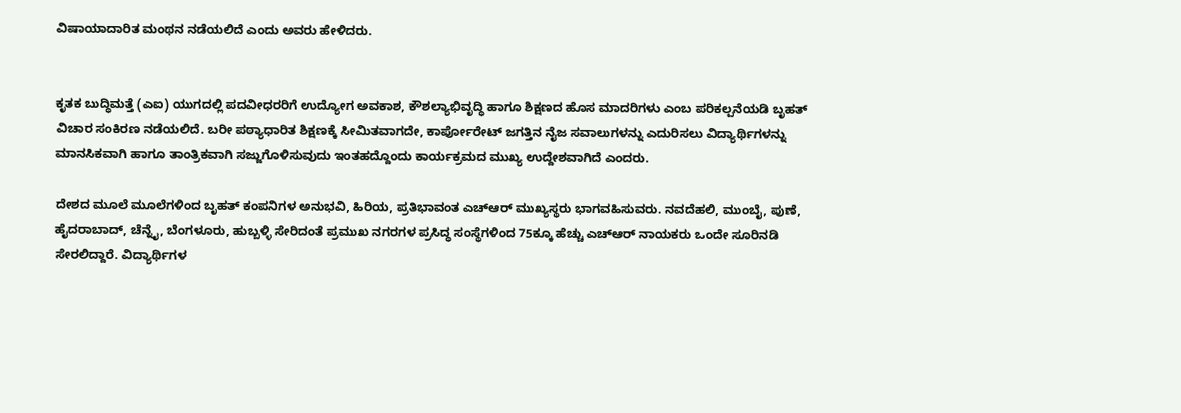ವಿಷಾಯಾದಾರಿತ ಮಂಥನ ನಡೆಯಲಿದೆ ಎಂದು ಅವರು ಹೇಳಿದರು.


ಕೃತಕ ಬುದ್ಧಿಮತ್ತೆ (ಎಐ) ಯುಗದಲ್ಲಿ ಪದವೀಧರರಿಗೆ ಉದ್ಯೋಗ ಅವಕಾಶ, ಕೌಶಲ್ಯಾಭಿವೃದ್ಧಿ ಹಾಗೂ ಶಿಕ್ಷಣದ ಹೊಸ ಮಾದರಿಗಳು ಎಂಬ ಪರಿಕಲ್ಪನೆಯಡಿ ಬೃಹತ್ ವಿಚಾರ ಸಂಕಿರಣ ನಡೆಯಲಿದೆ. ಬರೀ ಪಠ್ಯಾಧಾರಿತ ಶಿಕ್ಷಣಕ್ಕೆ ಸೀಮಿತವಾಗದೇ, ಕಾರ್ಪೋರೇಟ್ ಜಗತ್ತಿನ ನೈಜ ಸವಾಲುಗಳನ್ನು ಎದುರಿಸಲು ವಿದ್ಯಾರ್ಥಿಗಳನ್ನು ಮಾನಸಿಕವಾಗಿ ಹಾಗೂ ತಾಂತ್ರಿಕವಾಗಿ ಸಜ್ಜುಗೊಳಿಸುವುದು ಇಂತಹದ್ದೊಂದು ಕಾರ್ಯಕ್ರಮದ ಮುಖ್ಯ ಉದ್ದೇಶವಾಗಿದೆ ಎಂದರು.

ದೇಶದ ಮೂಲೆ ಮೂಲೆಗಳಿಂದ ಬೃಹತ್ ಕಂಪನಿಗಳ ಅನುಭವಿ, ಹಿರಿಯ, ಪ್ರತಿಭಾವಂತ ಎಚ್‌ಆರ್ ಮುಖ್ಯಸ್ಥರು ಭಾಗವಹಿಸುವರು. ನವದೆಹಲಿ, ಮುಂಬೈ, ಪುಣೆ, ಹೈದರಾಬಾದ್, ಚೆನ್ನೈ, ಬೆಂಗಳೂರು, ಹುಬ್ಬಳ್ಳಿ ಸೇರಿದಂತೆ ಪ್ರಮುಖ ನಗರಗಳ ಪ್ರಸಿದ್ಧ ಸಂಸ್ಥೆಗಳಿಂದ 75ಕ್ಕೂ ಹೆಚ್ಚು ಎಚ್‌ಆರ್ ನಾಯಕರು ಒಂದೇ ಸೂರಿನಡಿ ಸೇರಲಿದ್ದಾರೆ. ವಿದ್ಯಾರ್ಥಿಗಳ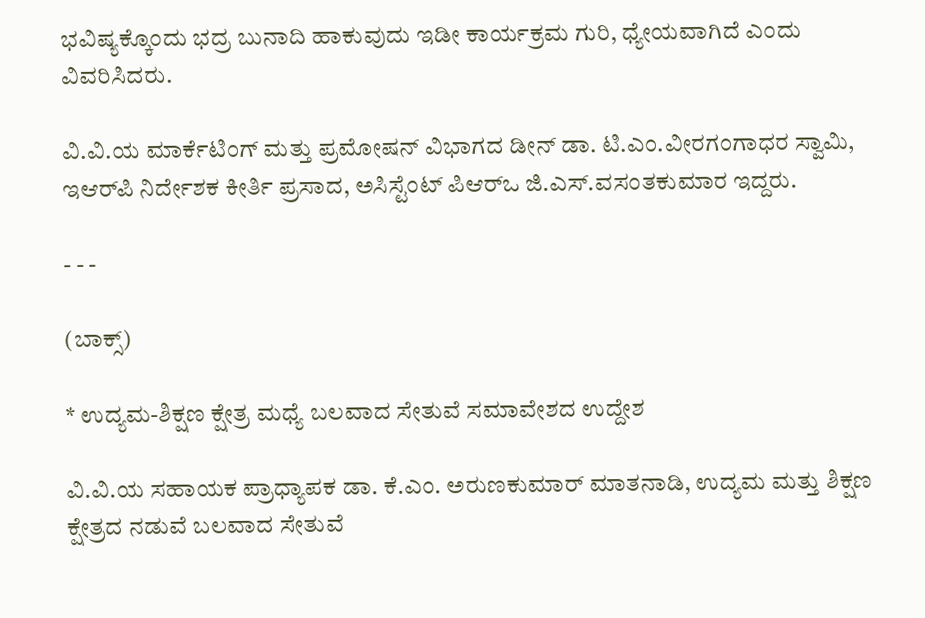ಭವಿಷ್ಯಕ್ಕೊಂದು ಭದ್ರ ಬುನಾದಿ ಹಾಕುವುದು ಇಡೀ ಕಾರ್ಯಕ್ರಮ ಗುರಿ, ಧ್ಯೇಯವಾಗಿದೆ ಎಂದು ವಿವರಿಸಿದರು.

ವಿ.ವಿ.ಯ ಮಾರ್ಕೆಟಿಂಗ್ ಮತ್ತು ಪ್ರಮೋಷನ್ ವಿಭಾಗದ ಡೀನ್ ಡಾ. ಟಿ.ಎಂ.ವೀರಗಂಗಾಧರ ಸ್ವಾಮಿ, ಇಆರ್‌ಪಿ ನಿರ್ದೇಶಕ ಕೀರ್ತಿ ಪ್ರಸಾದ, ಅಸಿಸ್ಟೆಂಟ್ ಪಿಆರ್‌ಒ ಜಿ.ಎಸ್.ವಸಂತಕುಮಾರ ಇದ್ದರು.

- - -

(ಬಾಕ್ಸ್‌)

* ಉದ್ಯಮ-ಶಿಕ್ಷಣ ಕ್ಷೇತ್ರ ಮಧ್ಯೆ ಬಲವಾದ ಸೇತುವೆ ಸಮಾವೇಶದ ಉದ್ದೇಶ

ವಿ.ವಿ.ಯ ಸಹಾಯಕ ಪ್ರಾಧ್ಯಾಪಕ ಡಾ. ಕೆ.ಎಂ. ಅರುಣಕುಮಾರ್ ಮಾತನಾಡಿ, ಉದ್ಯಮ ಮತ್ತು ಶಿಕ್ಷಣ ಕ್ಷೇತ್ರದ ನಡುವೆ ಬಲವಾದ ಸೇತುವೆ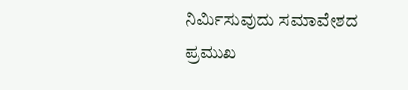ನಿರ್ಮಿಸುವುದು ಸಮಾವೇಶದ ಪ್ರಮುಖ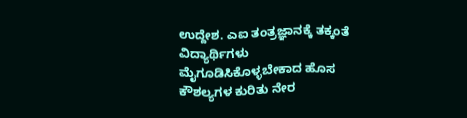ಉದ್ದೇಶ. ಎಐ ತಂತ್ರಜ್ಞಾನಕ್ಕೆ ತಕ್ಕಂತೆ ವಿದ್ಯಾರ್ಥಿಗಳು ಮೈಗೂಡಿಸಿಕೊಳ್ಳಬೇಕಾದ ಹೊಸ ಕೌಶಲ್ಯಗಳ ಕುರಿತು ನೇರ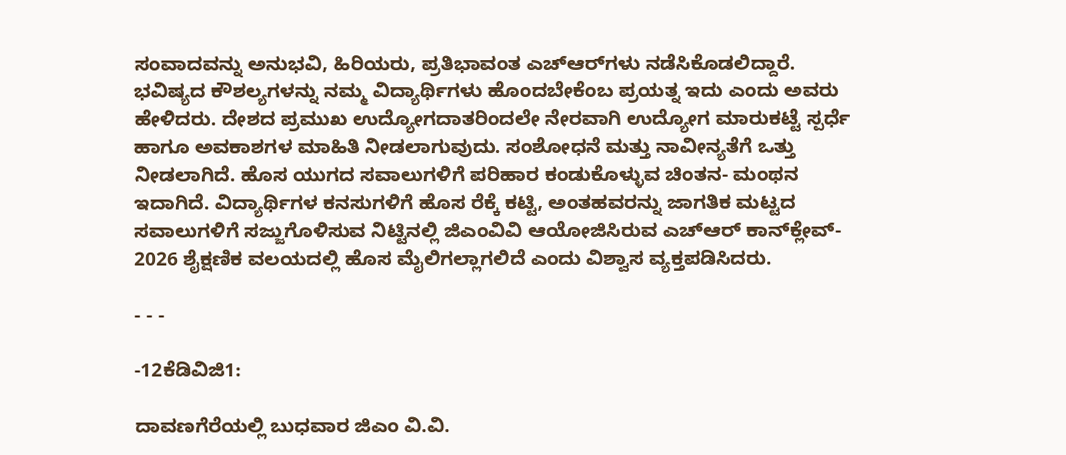ಸಂವಾದವನ್ನು ಅನುಭವಿ, ಹಿರಿಯರು, ಪ್ರತಿಭಾವಂತ ಎಚ್ಆರ್‌ಗಳು ನಡೆಸಿಕೊಡಲಿದ್ದಾರೆ. ಭವಿಷ್ಯದ ಕೌಶಲ್ಯಗಳನ್ನು ನಮ್ಮ ವಿದ್ಯಾರ್ಥಿಗಳು ಹೊಂದಬೇಕೆಂಬ ಪ್ರಯತ್ನ ಇದು ಎಂದು ಅವರು ಹೇಳಿದರು. ದೇಶದ ಪ್ರಮುಖ ಉದ್ಯೋಗದಾತರಿಂದಲೇ ನೇರವಾಗಿ ಉದ್ಯೋಗ ಮಾರುಕಟ್ಟೆ ಸ್ಪರ್ಧೆ ಹಾಗೂ ಅವಕಾಶಗಳ ಮಾಹಿತಿ ನೀಡಲಾಗುವುದು. ಸಂಶೋಧನೆ ಮತ್ತು ನಾವೀನ್ಯತೆಗೆ ಒತ್ತು ನೀಡಲಾಗಿದೆ. ಹೊಸ ಯುಗದ ಸವಾಲುಗಳಿಗೆ ಪರಿಹಾರ ಕಂಡುಕೊಳ್ಳುವ ಚಿಂತನ- ಮಂಥನ ಇದಾಗಿದೆ. ವಿದ್ಯಾರ್ಥಿಗಳ ಕನಸುಗಳಿಗೆ ಹೊಸ ರೆಕ್ಕೆ ಕಟ್ಟಿ, ಅಂತಹವರನ್ನು ಜಾಗತಿಕ ಮಟ್ಟದ ಸವಾಲುಗಳಿಗೆ ಸಜ್ಜುಗೊಳಿಸುವ ನಿಟ್ಟಿನಲ್ಲಿ ಜಿಎಂವಿವಿ ಆಯೋಜಿಸಿರುವ ಎಚ್‌ಆರ್ ಕಾನ್‌ಕ್ಲೇವ್- 2026 ಶೈಕ್ಷಣಿಕ ವಲಯದಲ್ಲಿ ಹೊಸ ಮೈಲಿಗಲ್ಲಾಗಲಿದೆ ಎಂದು ವಿಶ್ವಾಸ ವ್ಯಕ್ತಪಡಿಸಿದರು.

- - -

-12ಕೆಡಿವಿಜಿ1:

ದಾವಣಗೆರೆಯಲ್ಲಿ ಬುಧವಾರ ಜಿಎಂ ವಿ.ವಿ.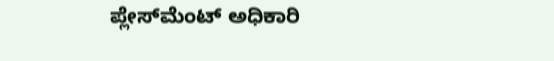ಪ್ಲೇಸ್‌ಮೆಂಟ್ ಅಧಿಕಾರಿ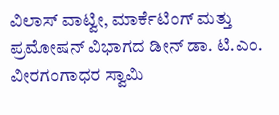ವಿಲಾಸ್ ವಾಟ್ವೀ, ಮಾರ್ಕೆಟಿಂಗ್‌ ಮತ್ತು ಪ್ರಮೋಷನ್ ವಿಭಾಗದ ಡೀನ್ ಡಾ. ಟಿ.ಎಂ. ವೀರಗಂಗಾಧರ ಸ್ವಾಮಿ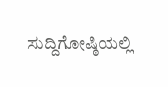ಸುದ್ದಿಗೋಷ್ಠಿಯಲ್ಲಿ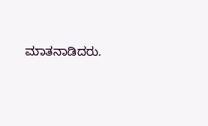ಮಾತನಾಡಿದರು.